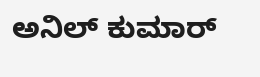ಅನಿಲ್ ಕುಮಾರ್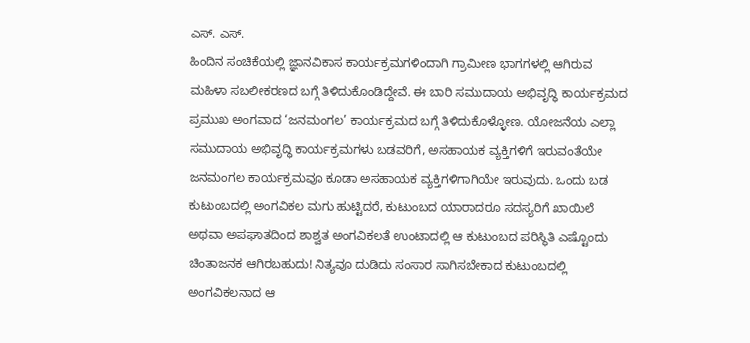ಎಸ್. ಎಸ್.
ಹಿಂದಿನ ಸಂಚಿಕೆಯಲ್ಲಿ ಜ್ಞಾನವಿಕಾಸ ಕಾರ್ಯಕ್ರಮಗಳಿಂದಾಗಿ ಗ್ರಾಮೀಣ ಭಾಗಗಳಲ್ಲಿ ಆಗಿರುವ ಮಹಿಳಾ ಸಬಲೀಕರಣದ ಬಗ್ಗೆ ತಿಳಿದುಕೊಂಡಿದ್ದೇವೆ. ಈ ಬಾರಿ ಸಮುದಾಯ ಅಭಿವೃದ್ಧಿ ಕಾರ್ಯಕ್ರಮದ ಪ್ರಮುಖ ಅಂಗವಾದ ‘ಜನಮಂಗಲ’ ಕಾರ್ಯಕ್ರಮದ ಬಗ್ಗೆ ತಿಳಿದುಕೊಳ್ಳೋಣ. ಯೋಜನೆಯ ಎಲ್ಲಾ ಸಮುದಾಯ ಅಭಿವೃದ್ಧಿ ಕಾರ್ಯಕ್ರಮಗಳು ಬಡವರಿಗೆ, ಅಸಹಾಯಕ ವ್ಯಕ್ತಿಗಳಿಗೆ ಇರುವಂತೆಯೇ ಜನಮಂಗಲ ಕಾರ್ಯಕ್ರಮವೂ ಕೂಡಾ ಅಸಹಾಯಕ ವ್ಯಕ್ತಿಗಳಿಗಾಗಿಯೇ ಇರುವುದು. ಒಂದು ಬಡ ಕುಟುಂಬದಲ್ಲಿ ಅಂಗವಿಕಲ ಮಗು ಹುಟ್ಟಿದರೆ, ಕುಟುಂಬದ ಯಾರಾದರೂ ಸದಸ್ಯರಿಗೆ ಖಾಯಿಲೆ ಅಥವಾ ಅಪಘಾತದಿಂದ ಶಾಶ್ವತ ಅಂಗವಿಕಲತೆ ಉಂಟಾದಲ್ಲಿ ಆ ಕುಟುಂಬದ ಪರಿಸ್ಥಿತಿ ಎಷ್ಟೊಂದು ಚಿಂತಾಜನಕ ಆಗಿರಬಹುದು! ನಿತ್ಯವೂ ದುಡಿದು ಸಂಸಾರ ಸಾಗಿಸಬೇಕಾದ ಕುಟುಂಬದಲ್ಲಿ ಅಂಗವಿಕಲನಾದ ಆ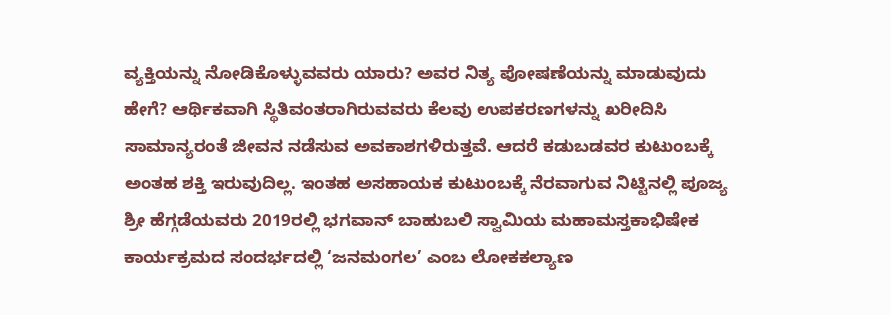ವ್ಯಕ್ತಿಯನ್ನು ನೋಡಿಕೊಳ್ಳುವವರು ಯಾರು? ಅವರ ನಿತ್ಯ ಪೋಷಣೆಯನ್ನು ಮಾಡುವುದು ಹೇಗೆ? ಆರ್ಥಿಕವಾಗಿ ಸ್ಥಿತಿವಂತರಾಗಿರುವವರು ಕೆಲವು ಉಪಕರಣಗಳನ್ನು ಖರೀದಿಸಿ ಸಾಮಾನ್ಯರಂತೆ ಜೀವನ ನಡೆಸುವ ಅವಕಾಶಗಳಿರುತ್ತವೆ. ಆದರೆ ಕಡುಬಡವರ ಕುಟುಂಬಕ್ಕೆ ಅಂತಹ ಶಕ್ತಿ ಇರುವುದಿಲ್ಲ. ಇಂತಹ ಅಸಹಾಯಕ ಕುಟುಂಬಕ್ಕೆ ನೆರವಾಗುವ ನಿಟ್ಟಿನಲ್ಲಿ ಪೂಜ್ಯ ಶ್ರೀ ಹೆಗ್ಗಡೆಯವರು 2019ರಲ್ಲಿ ಭಗವಾನ್ ಬಾಹುಬಲಿ ಸ್ವಾಮಿಯ ಮಹಾಮಸ್ತಕಾಭಿಷೇಕ ಕಾರ್ಯಕ್ರಮದ ಸಂದರ್ಭದಲ್ಲಿ ‘ಜನಮಂಗಲ’ ಎಂಬ ಲೋಕಕಲ್ಯಾಣ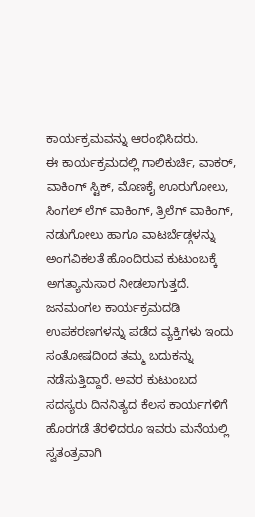ಕಾರ್ಯಕ್ರಮವನ್ನು ಆರಂಭಿಸಿದರು.
ಈ ಕಾರ್ಯಕ್ರಮದಲ್ಲಿ ಗಾಲಿಕುರ್ಚಿ, ವಾಕರ್, ವಾಕಿಂಗ್ ಸ್ಟಿಕ್, ಮೊಣಕೈ ಊರುಗೋಲು, ಸಿಂಗಲ್ ಲೆಗ್ ವಾಕಿಂಗ್, ತ್ರಿಲೆಗ್ ವಾಕಿಂಗ್, ನಡುಗೋಲು ಹಾಗೂ ವಾಟರ್ಬೆಡ್ಗಳನ್ನು ಅಂಗವಿಕಲತೆ ಹೊಂದಿರುವ ಕುಟುಂಬಕ್ಕೆ ಅಗತ್ಯಾನುಸಾರ ನೀಡಲಾಗುತ್ತದೆ. ಜನಮಂಗಲ ಕಾರ್ಯಕ್ರಮದಡಿ ಉಪಕರಣಗಳನ್ನು ಪಡೆದ ವ್ಯಕ್ತಿಗಳು ಇಂದು ಸಂತೋಷದಿoದ ತಮ್ಮ ಬದುಕನ್ನು ನಡೆಸುತ್ತಿದ್ದಾರೆ. ಅವರ ಕುಟುಂಬದ ಸದಸ್ಯರು ದಿನನಿತ್ಯದ ಕೆಲಸ ಕಾರ್ಯಗಳಿಗೆ ಹೊರಗಡೆ ತೆರಳಿದರೂ ಇವರು ಮನೆಯಲ್ಲಿ ಸ್ವತಂತ್ರವಾಗಿ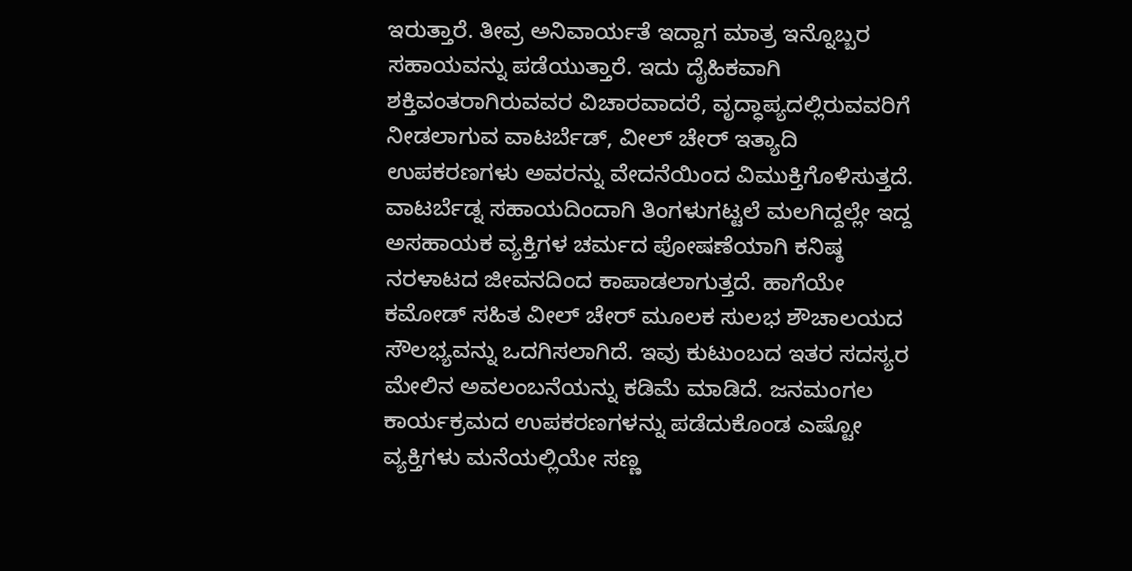ಇರುತ್ತಾರೆ. ತೀವ್ರ ಅನಿವಾರ್ಯತೆ ಇದ್ದಾಗ ಮಾತ್ರ ಇನ್ನೊಬ್ಬರ ಸಹಾಯವನ್ನು ಪಡೆಯುತ್ತಾರೆ. ಇದು ದೈಹಿಕವಾಗಿ ಶಕ್ತಿವಂತರಾಗಿರುವವರ ವಿಚಾರವಾದರೆ, ವೃದ್ಧಾಪ್ಯದಲ್ಲಿರುವವರಿಗೆ ನೀಡಲಾಗುವ ವಾಟರ್ಬೆಡ್, ವೀಲ್ ಚೇರ್ ಇತ್ಯಾದಿ ಉಪಕರಣಗಳು ಅವರನ್ನು ವೇದನೆಯಿಂದ ವಿಮುಕ್ತಿಗೊಳಿಸುತ್ತದೆ. ವಾಟರ್ಬೆಡ್ನ ಸಹಾಯದಿಂದಾಗಿ ತಿಂಗಳುಗಟ್ಟಲೆ ಮಲಗಿದ್ದಲ್ಲೇ ಇದ್ದ ಅಸಹಾಯಕ ವ್ಯಕ್ತಿಗಳ ಚರ್ಮದ ಪೋಷಣೆಯಾಗಿ ಕನಿಷ್ಠ ನರಳಾಟದ ಜೀವನದಿಂದ ಕಾಪಾಡಲಾಗುತ್ತದೆ. ಹಾಗೆಯೇ ಕಮೋಡ್ ಸಹಿತ ವೀಲ್ ಚೇರ್ ಮೂಲಕ ಸುಲಭ ಶೌಚಾಲಯದ ಸೌಲಭ್ಯವನ್ನು ಒದಗಿಸಲಾಗಿದೆ. ಇವು ಕುಟುಂಬದ ಇತರ ಸದಸ್ಯರ ಮೇಲಿನ ಅವಲಂಬನೆಯನ್ನು ಕಡಿಮೆ ಮಾಡಿದೆ. ಜನಮಂಗಲ ಕಾರ್ಯಕ್ರಮದ ಉಪಕರಣಗಳನ್ನು ಪಡೆದುಕೊಂಡ ಎಷ್ಟೋ ವ್ಯಕ್ತಿಗಳು ಮನೆಯಲ್ಲಿಯೇ ಸಣ್ಣ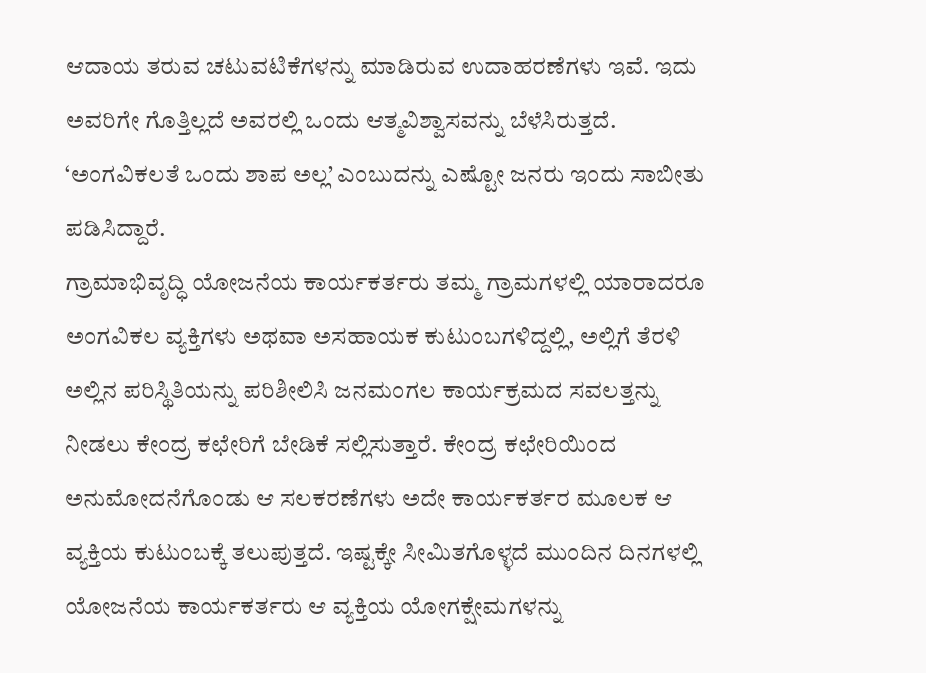ಆದಾಯ ತರುವ ಚಟುವಟಿಕೆಗಳನ್ನು ಮಾಡಿರುವ ಉದಾಹರಣೆಗಳು ಇವೆ. ಇದು ಅವರಿಗೇ ಗೊತ್ತಿಲ್ಲದೆ ಅವರಲ್ಲಿ ಒಂದು ಆತ್ಮವಿಶ್ವಾಸವನ್ನು ಬೆಳೆಸಿರುತ್ತದೆ. ‘ಅಂಗವಿಕಲತೆ ಒಂದು ಶಾಪ ಅಲ್ಲ’ ಎಂಬುದನ್ನು ಎಷ್ಟೋ ಜನರು ಇಂದು ಸಾಬೀತು ಪಡಿಸಿದ್ದಾರೆ.
ಗ್ರಾಮಾಭಿವೃದ್ಧಿ ಯೋಜನೆಯ ಕಾರ್ಯಕರ್ತರು ತಮ್ಮ ಗ್ರಾಮಗಳಲ್ಲಿ ಯಾರಾದರೂ ಅಂಗವಿಕಲ ವ್ಯಕ್ತಿಗಳು ಅಥವಾ ಅಸಹಾಯಕ ಕುಟುಂಬಗಳಿದ್ದಲ್ಲಿ, ಅಲ್ಲಿಗೆ ತೆರಳಿ ಅಲ್ಲಿನ ಪರಿಸ್ಥಿತಿಯನ್ನು ಪರಿಶೀಲಿಸಿ ಜನಮಂಗಲ ಕಾರ್ಯಕ್ರಮದ ಸವಲತ್ತನ್ನು ನೀಡಲು ಕೇಂದ್ರ ಕಛೇರಿಗೆ ಬೇಡಿಕೆ ಸಲ್ಲಿಸುತ್ತಾರೆ. ಕೇಂದ್ರ ಕಛೇರಿಯಿಂದ ಅನುಮೋದನೆಗೊಂಡು ಆ ಸಲಕರಣೆಗಳು ಅದೇ ಕಾರ್ಯಕರ್ತರ ಮೂಲಕ ಆ ವ್ಯಕ್ತಿಯ ಕುಟುಂಬಕ್ಕೆ ತಲುಪುತ್ತದೆ. ಇಷ್ಟಕ್ಕೇ ಸೀಮಿತಗೊಳ್ಳದೆ ಮುಂದಿನ ದಿನಗಳಲ್ಲಿ ಯೋಜನೆಯ ಕಾರ್ಯಕರ್ತರು ಆ ವ್ಯಕ್ತಿಯ ಯೋಗಕ್ಷೇಮಗಳನ್ನು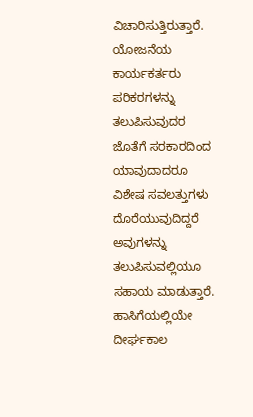ವಿಚಾರಿಸುತ್ತಿರುತ್ತಾರೆ. ಯೋಜನೆಯ ಕಾರ್ಯಕರ್ತರು ಪರಿಕರಗಳನ್ನು ತಲುಪಿಸುವುದರ ಜೊತೆಗೆ ಸರಕಾರದಿಂದ ಯಾವುದಾದರೂ ವಿಶೇಷ ಸವಲತ್ತುಗಳು ದೊರೆಯುವುದಿದ್ದರೆ ಅವುಗಳನ್ನು ತಲುಪಿಸುವಲ್ಲಿಯೂ ಸಹಾಯ ಮಾಡುತ್ತಾರೆ.
ಹಾಸಿಗೆಯಲ್ಲಿಯೇ ದೀರ್ಘಕಾಲ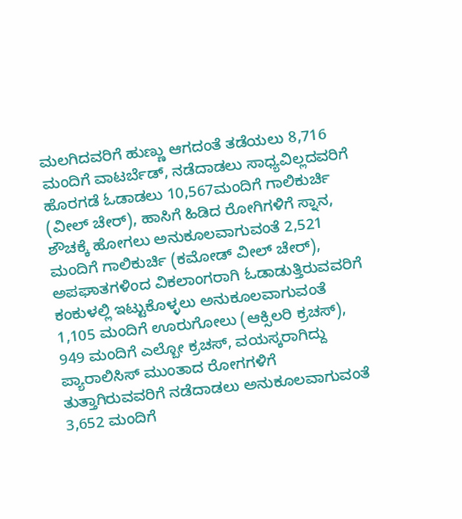ಮಲಗಿದವರಿಗೆ ಹುಣ್ಣು ಆಗದಂತೆ ತಡೆಯಲು 8,716 ಮಂದಿಗೆ ವಾಟರ್ಬೆಡ್, ನಡೆದಾಡಲು ಸಾಧ್ಯವಿಲ್ಲದವರಿಗೆ ಹೊರಗಡೆ ಓಡಾಡಲು 10,567ಮಂದಿಗೆ ಗಾಲಿಕುರ್ಚಿ (ವೀಲ್ ಚೇರ್), ಹಾಸಿಗೆ ಹಿಡಿದ ರೋಗಿಗಳಿಗೆ ಸ್ನಾನ, ಶೌಚಕ್ಕೆ ಹೋಗಲು ಅನುಕೂಲವಾಗುವಂತೆ 2,521 ಮಂದಿಗೆ ಗಾಲಿಕುರ್ಚಿ (ಕಮೋಡ್ ವೀಲ್ ಚೇರ್), ಅಪಘಾತಗಳಿಂದ ವಿಕಲಾಂಗರಾಗಿ ಓಡಾಡುತ್ತಿರುವವರಿಗೆ ಕಂಕುಳಲ್ಲಿ ಇಟ್ಟುಕೊಳ್ಳಲು ಅನುಕೂಲವಾಗುವಂತೆ 1,105 ಮಂದಿಗೆ ಊರುಗೋಲು (ಆಕ್ಸಿಲರಿ ಕ್ರಚಸ್), 949 ಮಂದಿಗೆ ಎಲ್ಬೋ ಕ್ರಚಸ್, ವಯಸ್ಕರಾಗಿದ್ದು ಪ್ಯಾರಾಲಿಸಿಸ್ ಮುಂತಾದ ರೋಗಗಳಿಗೆ ತುತ್ತಾಗಿರುವವರಿಗೆ ನಡೆದಾಡಲು ಅನುಕೂಲವಾಗುವಂತೆ 3,652 ಮಂದಿಗೆ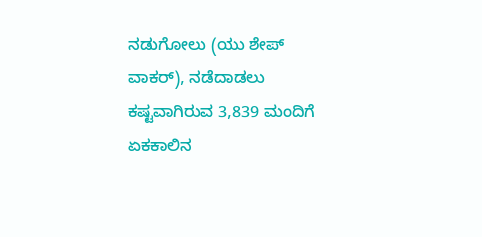ನಡುಗೋಲು (ಯು ಶೇಪ್ ವಾಕರ್), ನಡೆದಾಡಲು ಕಷ್ಟವಾಗಿರುವ 3,839 ಮಂದಿಗೆ ಏಕಕಾಲಿನ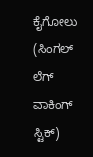ಕೈಗೋಲು (ಸಿಂಗಲ್ ಲೆಗ್ ವಾಕಿಂಗ್ ಸ್ಟಿಕ್)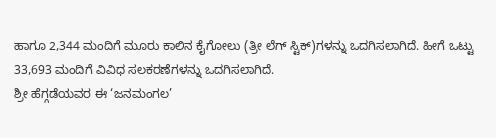ಹಾಗೂ 2,344 ಮಂದಿಗೆ ಮೂರು ಕಾಲಿನ ಕೈಗೋಲು (ತ್ರೀ ಲೆಗ್ ಸ್ಟಿಕ್)ಗಳನ್ನು ಒದಗಿಸಲಾಗಿದೆ. ಹೀಗೆ ಒಟ್ಟು 33,693 ಮಂದಿಗೆ ವಿವಿಧ ಸಲಕರಣೆಗಳನ್ನು ಒದಗಿಸಲಾಗಿದೆ.
ಶ್ರೀ ಹೆಗ್ಗಡೆಯವರ ಈ ‘ಜನಮಂಗಲ’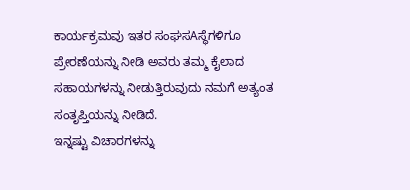ಕಾರ್ಯಕ್ರಮವು ಇತರ ಸಂಘಸAಸ್ಥೆಗಳಿಗೂ ಪ್ರೇರಣೆಯನ್ನು ನೀಡಿ ಅವರು ತಮ್ಮ ಕೈಲಾದ ಸಹಾಯಗಳನ್ನು ನೀಡುತ್ತಿರುವುದು ನಮಗೆ ಅತ್ಯಂತ ಸಂತೃಪ್ತಿಯನ್ನು ನೀಡಿದೆ.
ಇನ್ನಷ್ಟು ವಿಚಾರಗಳನ್ನು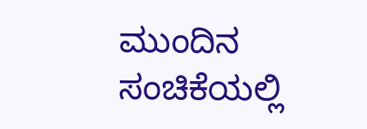ಮುಂದಿನ ಸಂಚಿಕೆಯಲ್ಲಿ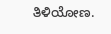ತಿಳಿಯೋಣ.